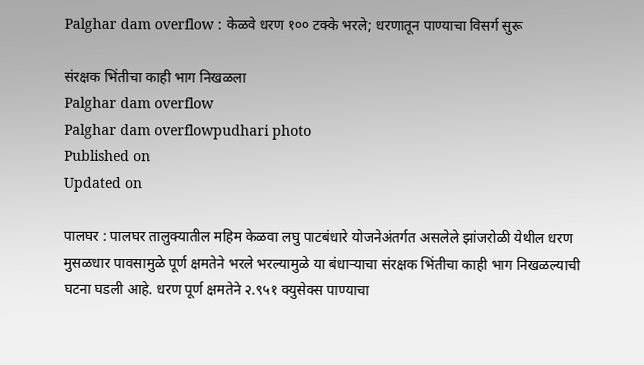Palghar dam overflow : केळवे धरण १०० टक्के भरले; धरणातून पाण्याचा विसर्ग सुरू

संरक्षक भिंतीचा काही भाग निखळला
Palghar dam overflow
Palghar dam overflowpudhari photo
Published on
Updated on

पालघर : पालघर तालुक्यातील महिम केळवा लघु पाटबंधारे योजनेअंतर्गत असलेले झांजरोळी येथील धरण मुसळधार पावसामुळे पूर्ण क्षमतेने भरले भरल्यामुळे या बंधाऱ्याचा संरक्षक भिंतीचा काही भाग निखळल्याची घटना घडली आहे. धरण पूर्ण क्षमतेने २.९५१ क्युसेक्स पाण्याचा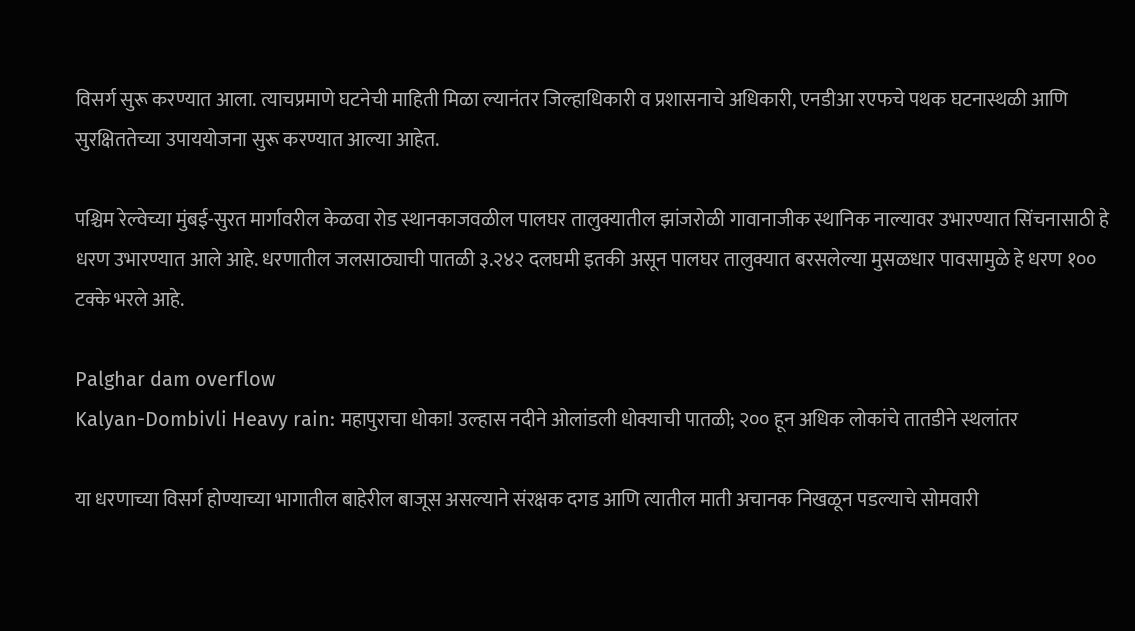विसर्ग सुरू करण्यात आला. त्याचप्रमाणे घटनेची माहिती मिळा ल्यानंतर जिल्हाधिकारी व प्रशासनाचे अधिकारी, एनडीआ रएफचे पथक घटनास्थळी आणि सुरक्षिततेच्या उपाययोजना सुरू करण्यात आल्या आहेत.

पश्चिम रेल्वेच्या मुंबई-सुरत मार्गावरील केळवा रोड स्थानकाजवळील पालघर तालुक्यातील झांजरोळी गावानाजीक स्थानिक नाल्यावर उभारण्यात सिंचनासाठी हे धरण उभारण्यात आले आहे. धरणातील जलसाठ्याची पातळी ३.२४२ दलघमी इतकी असून पालघर तालुक्यात बरसलेल्या मुसळधार पावसामुळे हे धरण १०० टक्के भरले आहे.

Palghar dam overflow
Kalyan-Dombivli Heavy rain: महापुराचा धोका! उल्हास नदीने ओलांडली धोक्याची पातळी; २०० हून अधिक लोकांचे तातडीने स्थलांतर

या धरणाच्या विसर्ग होण्याच्या भागातील बाहेरील बाजूस असल्याने संरक्षक दगड आणि त्यातील माती अचानक निखळून पडल्याचे सोमवारी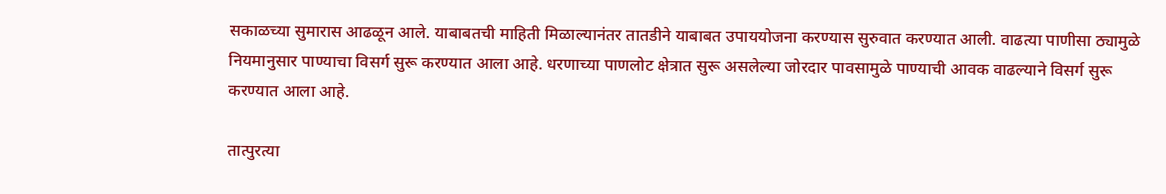सकाळच्या सुमारास आढळून आले. याबाबतची माहिती मिळाल्यानंतर तातडीने याबाबत उपाययोजना करण्यास सुरुवात करण्यात आली. वाढत्या पाणीसा ठ्यामुळे नियमानुसार पाण्याचा विसर्ग सुरू करण्यात आला आहे. धरणाच्या पाणलोट क्षेत्रात सुरू असलेल्या जोरदार पावसामुळे पाण्याची आवक वाढल्याने विसर्ग सुरू करण्यात आला आहे.

तात्पुरत्या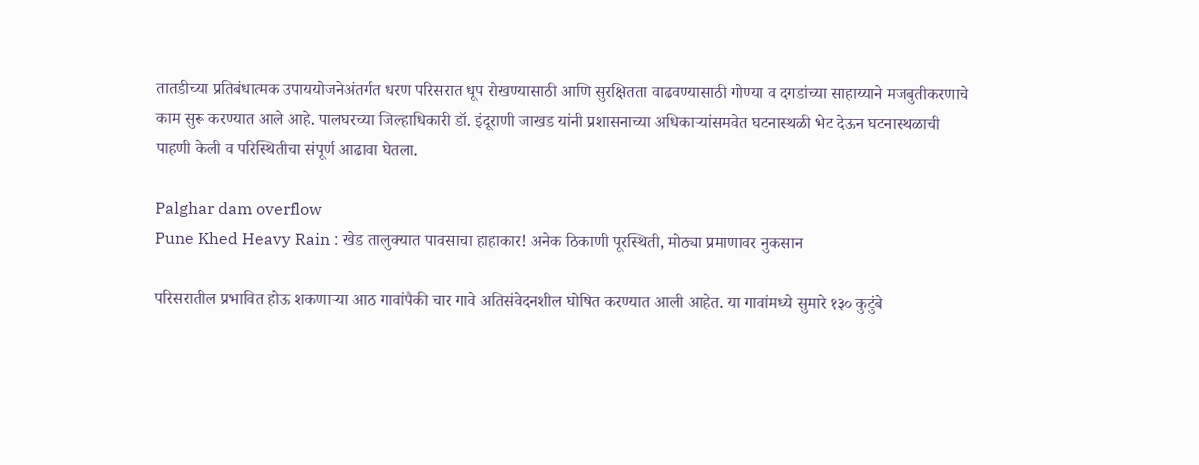तातडीच्या प्रतिबंधात्मक उपाययोजनेअंतर्गत धरण परिसरात धूप रोखण्यासाठी आणि सुरक्षितता वाढवण्यासाठी गोण्या व दगडांच्या साहाय्याने मजबुतीकरणाचे काम सुरू करण्यात आले आहे. पालघरच्या जिल्हाधिकारी डॉ. इंदूराणी जाखड यांनी प्रशासनाच्या अधिकाऱ्यांसमवेत घटनास्थळी भेट देऊन घटनास्थळाची पाहणी केली व परिस्थितीचा संपूर्ण आढावा घेतला.

Palghar dam overflow
Pune Khed Heavy Rain : खेड तालुक्यात पावसाचा हाहाकार! अनेक ठिकाणी पूरस्थिती, मोठ्या प्रमाणावर नुकसान

परिसरातील प्रभावित होऊ शकणाऱ्या आठ गावांपैकी चार गावे अतिसंवेदनशील घोषित करण्यात आली आहेत. या गावांमध्ये सुमारे १३० कुटुंबे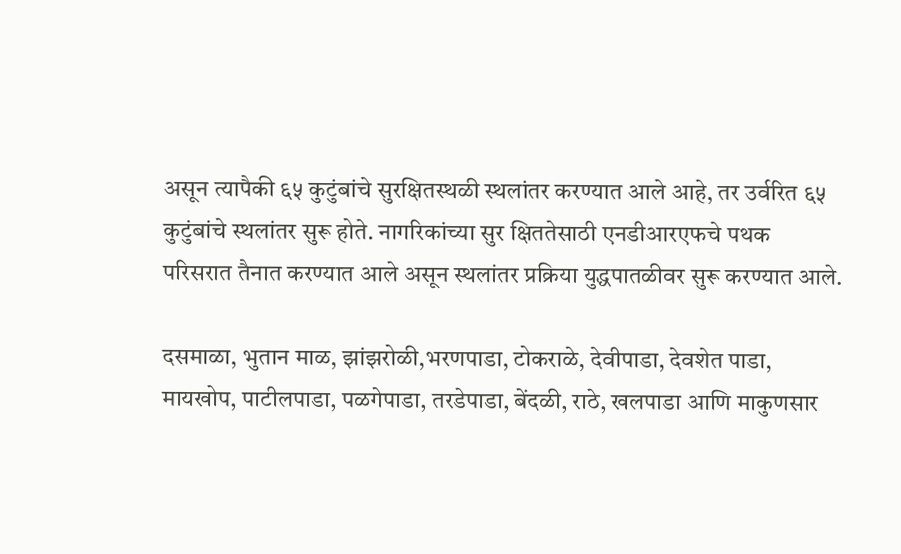असून त्यापैकी ६५ कुटुंबांचे सुरक्षितस्थळी स्थलांतर करण्यात आले आहे, तर उर्वरित ६५ कुटुंबांचे स्थलांतर सुरू होते. नागरिकांच्या सुर क्षिततेसाठी एनडीआरएफचे पथक परिसरात तैनात करण्यात आले असून स्थलांतर प्रक्रिया युद्धपातळीवर सुरू करण्यात आले.

दसमाळा, भुतान माळ, झांझरोळी,भरणपाडा, टोकराळे, देवीपाडा, देवशेत पाडा, मायखोप, पाटीलपाडा, पळगेपाडा, तरडेपाडा, बेंदळी, राठे, खलपाडा आणि माकुणसार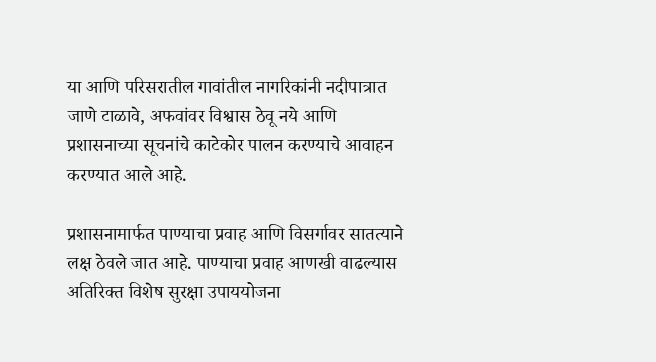या आणि परिसरातील गावांतील नागरिकांनी नदीपात्रात जाणे टाळावे, अफवांवर विश्वास ठेवू नये आणि प्रशासनाच्या सूचनांचे काटेकोर पालन करण्याचे आवाहन करण्यात आले आहे.

प्रशासनामार्फत पाण्याचा प्रवाह आणि विसर्गावर सातत्याने लक्ष ठेवले जात आहे. पाण्याचा प्रवाह आणखी वाढल्यास अतिरिक्त विशेष सुरक्षा उपाययोजना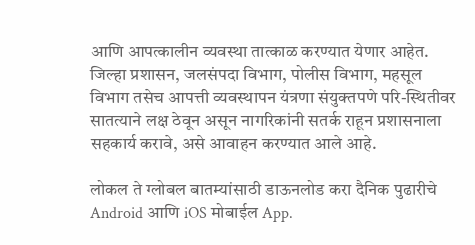आणि आपत्कालीन व्यवस्था तात्काळ करण्यात येणार आहेत. जिल्हा प्रशासन, जलसंपदा विभाग, पोलीस विभाग, महसूल विभाग तसेच आपत्ती व्यवस्थापन यंत्रणा संयुक्तपणे परि-स्थितीवर सातत्याने लक्ष ठेवून असून नागरिकांनी सतर्क राहून प्रशासनाला सहकार्य करावे, असे आवाहन करण्यात आले आहे.

लोकल ते ग्लोबल बातम्यांसाठी डाऊनलोड करा दैनिक पुढारीचे Android आणि iOS मोबाईल App.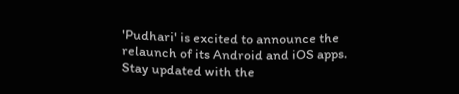'Pudhari' is excited to announce the relaunch of its Android and iOS apps. Stay updated with the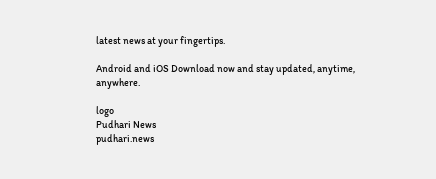latest news at your fingertips.

Android and iOS Download now and stay updated, anytime, anywhere.

logo
Pudhari News
pudhari.news